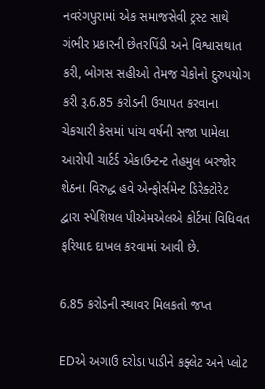નવરંગપુરામાં એક સમાજસેવી ટ્રસ્ટ સાથે ગંભીર પ્રકારની છેતરપિંડી અને વિશ્વાસથાત કરી, બોગસ સહીઓ તેમજ ચેકોનો દુરુપયોગ કરી રૂ.6.85 કરોડની ઉચાપત કરવાના ચેકચારી કેસમાં પાંચ વર્ષની સજા પામેલા આરોપી ચાર્ટર્ડ એકાઉન્ટન્ટ તેહમુલ બરજોર શેઠના વિરુદ્ધ હવે એન્ફોર્સમેન્ટ ડિરેક્ટોરેટ દ્વારા સ્પેશિયલ પીએમએલએ કોર્ટમાં વિધિવત ફરિયાદ દાખલ કરવામાં આવી છે.

6.85 કરોડની સ્થાવર મિલકતો જપ્ત

EDએ અગાઉ દરોડા પાડીને કફ્લેટ અને પ્લોટ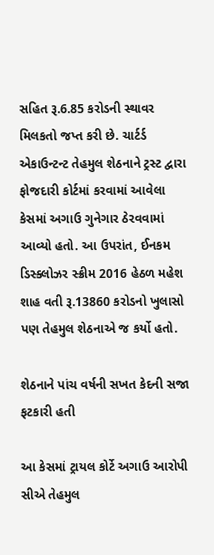સહિત રૂ.6.85 કરોડની સ્થાવર મિલકતો જપ્ત કરી છે. ચાર્ટર્ડ એકાઉન્ટન્ટ તેહમુલ શેઠનાને ટ્રસ્ટ દ્વારા ફોજદારી કોર્ટમાં કરવામાં આવેલા કેસમાં અગાઉ ગુનેગાર ઠેરવવામાં આવ્યો હતો. આ ઉપરાંત, ઈનકમ ડિસ્ક્લોઝર સ્ક્રીમ 2016 હેઠળ મહેશ શાહ વતી રૂ.13860 કરોડનો ખુલાસો પણ તેહમુલ શેઠનાએ જ કર્યો હતો.

શેઠનાને પાંચ વર્ષની સખત કેદની સજા ફટકારી હતી

આ કેસમાં ટ્રાયલ કોર્ટે અગાઉ આરોપી સીએ તેહમુલ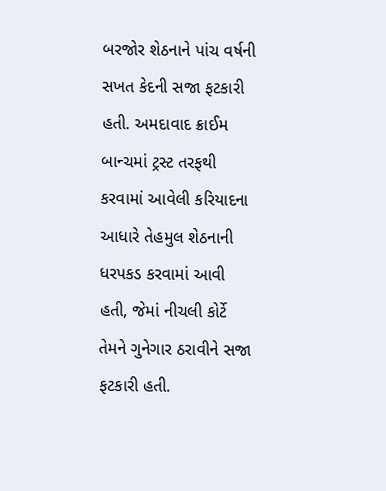બરજોર શેઠનાને પાંચ વર્ષની સખત કેદની સજા ફટકારી હતી. અમદાવાદ ક્રાઈમ બાન્ચમાં ટ્રસ્ટ તરફથી કરવામાં આવેલી કરિયાદના આધારે તેહમુલ શેઠનાની ધરપકડ કરવામાં આવી હતી, જેમાં નીચલી કોર્ટે તેમને ગુનેગાર ઠરાવીને સજા ફટકારી હતી.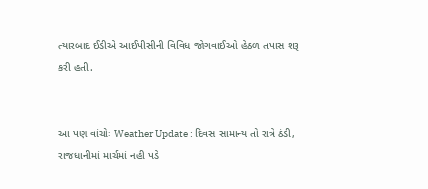ત્યારબાદ ઈડીએ આઈપીસીની વિવિધ જોગવાઈઓ હેઠળ તપાસ શરૂ કરી હતી.


આ પણ વાંચોઃ Weather Update : દિવસ સામાન્ય તો રાત્રે ઠંડી, રાજધાનીમાં માર્ચમાં નહી પડે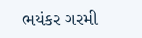ભયંકર ગરમી